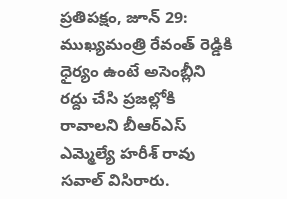ప్రతిపక్షం, జూన్ 29: ముఖ్యమంత్రి రేవంత్ రెడ్డికి ధైర్యం ఉంటే అసెంబ్లీని రద్దు చేసి ప్రజల్లోకి రావాలని బీఆర్ఎస్ ఎమ్మెల్యే హరీశ్ రావు సవాల్ విసిరారు.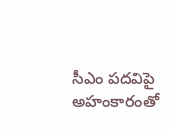సీఎం పదవిపై అహంకారంతో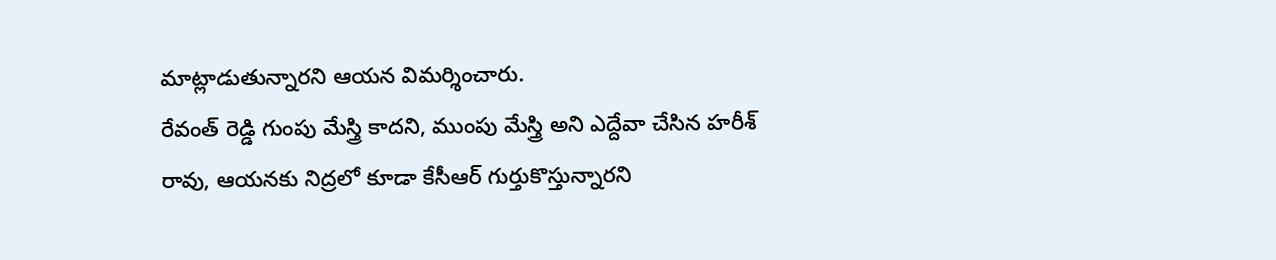మాట్లాడుతున్నారని ఆయన విమర్శించారు.
రేవంత్ రెడ్డి గుంపు మేస్త్రి కాదని, ముంపు మేస్త్రి అని ఎద్దేవా చేసిన హరీశ్ రావు, ఆయనకు నిద్రలో కూడా కేసీఆర్ గుర్తుకొస్తున్నారని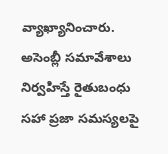వ్యాఖ్యానించారు. అసెంబ్లీ సమావేశాలు నిర్వహిస్తే రైతుబంధు సహా ప్రజా సమస్యలపై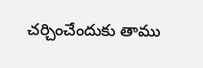చర్చించేందుకు తాము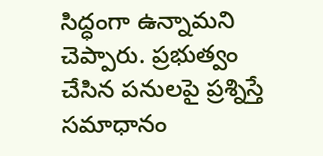సిద్ధంగా ఉన్నామని చెప్పారు. ప్రభుత్వం చేసిన పనులపై ప్రశ్నిస్తే సమాధానం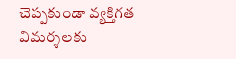చెప్పకుండా వ్యక్తిగత విమర్శలకు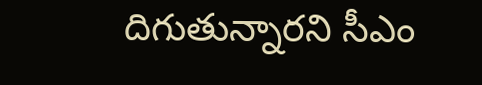దిగుతున్నారని సీఎం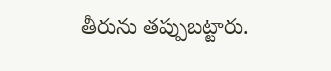తీరును తప్పుబట్టారు.